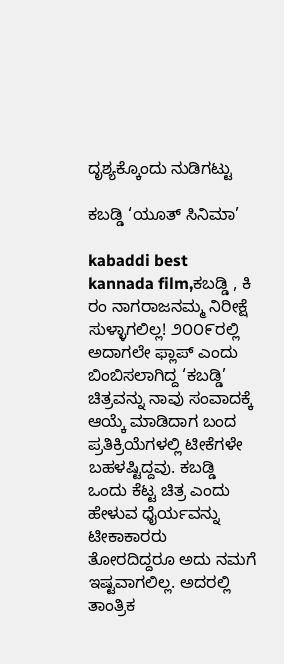ದೃಶ್ಯಕ್ಕೊಂದು ನುಡಿಗಟ್ಟು

ಕಬಡ್ಡಿ ‘ಯೂತ್ ಸಿನಿಮಾ’

kabaddi best kannada film,ಕಬಡ್ಡಿ , ಕಿ ರಂ ನಾಗರಾಜನಮ್ಮ ನಿರೀಕ್ಷೆ ಸುಳ್ಳಾಗಲಿಲ್ಲ! ೨೦೦೯ರಲ್ಲಿ ಅದಾಗಲೇ ಫ್ಲಾಪ್ ಎಂದು ಬಿಂಬಿಸಲಾಗಿದ್ದ ‘ಕಬಡ್ಡಿ’ ಚಿತ್ರವನ್ನು ನಾವು ಸಂವಾದಕ್ಕೆ ಆಯ್ಕೆ ಮಾಡಿದಾಗ ಬಂದ ಪ್ರತಿಕ್ರಿಯೆಗಳಲ್ಲಿ ಟೀಕೆಗಳೇ ಬಹಳಷ್ಟಿದ್ದವು. ಕಬಡ್ಡಿ ಒಂದು ಕೆಟ್ಟ ಚಿತ್ರ ಎಂದು ಹೇಳುವ ಧೈರ್ಯವನ್ನು ಟೀಕಾಕಾರರು ತೋರದಿದ್ದರೂ ಅದು ನಮಗೆ ಇಷ್ಟವಾಗಲಿಲ್ಲ. ಅದರಲ್ಲಿ ತಾಂತ್ರಿಕ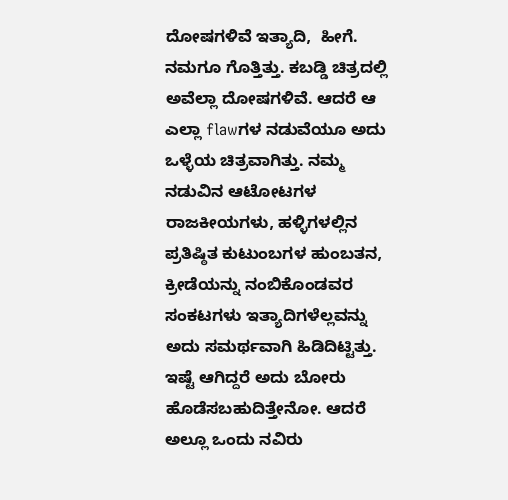ದೋಷಗಳಿವೆ ಇತ್ಯಾದಿ,  ಹೀಗೆ.  ನಮಗೂ ಗೊತ್ತಿತ್ತು. ಕಬಡ್ಡಿ ಚಿತ್ರದಲ್ಲಿ ಅವೆಲ್ಲಾ ದೋಷಗಳಿವೆ. ಆದರೆ ಆ ಎಲ್ಲಾ flawಗಳ ನಡುವೆಯೂ ಅದು ಒಳ್ಳೆಯ ಚಿತ್ರವಾಗಿತ್ತು. ನಮ್ಮ ನಡುವಿನ ಆಟೋಟಗಳ ರಾಜಕೀಯಗಳು, ಹಳ್ಳಿಗಳಲ್ಲಿನ ಪ್ರತಿಷ್ಠಿತ ಕುಟುಂಬಗಳ ಹುಂಬತನ, ಕ್ರೀಡೆಯನ್ನು ನಂಬಿಕೊಂಡವರ ಸಂಕಟಗಳು ಇತ್ಯಾದಿಗಳೆಲ್ಲವನ್ನು ಅದು ಸಮರ್ಥವಾಗಿ ಹಿಡಿದಿಟ್ಟಿತ್ತು. ಇಷ್ಟೆ ಆಗಿದ್ದರೆ ಅದು ಬೋರು ಹೊಡೆಸಬಹುದಿತ್ತೇನೋ. ಆದರೆ ಅಲ್ಲೂ ಒಂದು ನವಿರು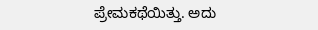ಪ್ರೇಮಕಥೆಯಿತ್ತು. ಅದು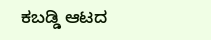ಕಬಡ್ಡಿ ಆಟದ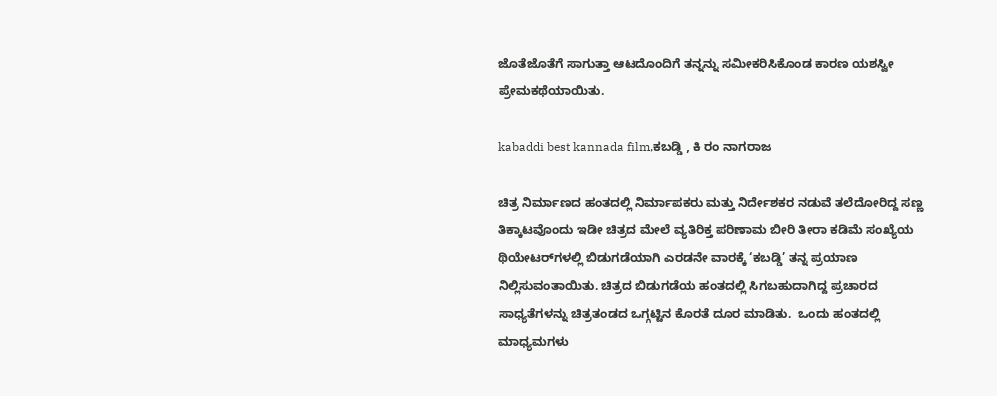ಜೊತೆಜೊತೆಗೆ ಸಾಗುತ್ತಾ ಆಟದೊಂದಿಗೆ ತನ್ನನ್ನು ಸಮೀಕರಿಸಿಕೊಂಡ ಕಾರಣ ಯಶಸ್ವೀ ಪ್ರೇಮಕಥೆಯಾಯಿತು.

kabaddi best kannada film,ಕಬಡ್ಡಿ , ಕಿ ರಂ ನಾಗರಾಜ

ಚಿತ್ರ ನಿರ್ಮಾಣದ ಹಂತದಲ್ಲಿ ನಿರ್ಮಾಪಕರು ಮತ್ತು ನಿರ್ದೇಶಕರ ನಡುವೆ ತಲೆದೋರಿದ್ದ ಸಣ್ಣ ತಿಕ್ಕಾಟವೊಂದು ಇಡೀ ಚಿತ್ರದ ಮೇಲೆ ವ್ಯತಿರಿಕ್ತ ಪರಿಣಾಮ ಬೀರಿ ತೀರಾ ಕಡಿಮೆ ಸಂಖ್ಯೆಯ ಥಿಯೇಟರ್‌ಗಳಲ್ಲಿ ಬಿಡುಗಡೆಯಾಗಿ ಎರಡನೇ ವಾರಕ್ಕೆ ‘ಕಬಡ್ಡಿ’ ತನ್ನ ಪ್ರಯಾಣ ನಿಲ್ಲಿಸುವಂತಾಯಿತು. ಚಿತ್ರದ ಬಿಡುಗಡೆಯ ಹಂತದಲ್ಲಿ ಸಿಗಬಹುದಾಗಿದ್ದ ಪ್ರಚಾರದ ಸಾಧ್ಯತೆಗಳನ್ನು ಚಿತ್ರತಂಡದ ಒಗ್ಗಟ್ಟಿನ ಕೊರತೆ ದೂರ ಮಾಡಿತು.  ಒಂದು ಹಂತದಲ್ಲಿ ಮಾಧ್ಯಮಗಳು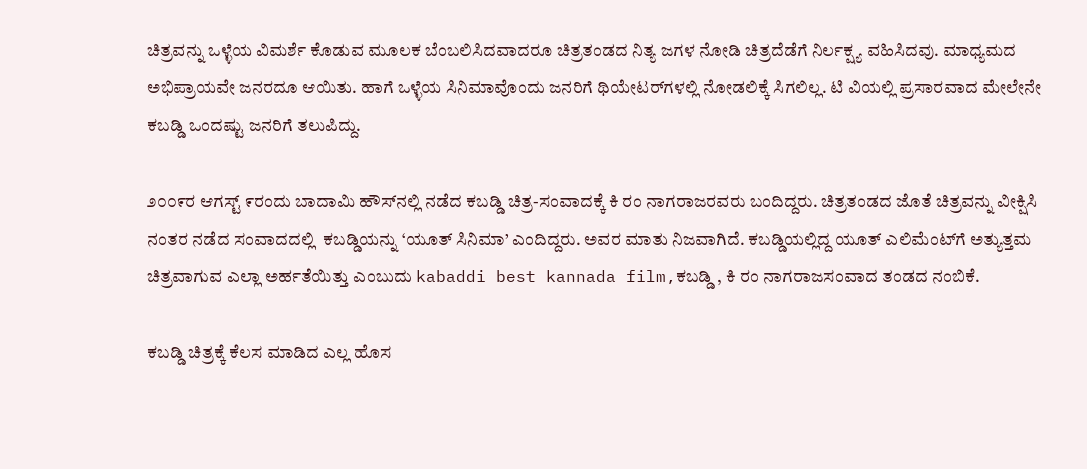ಚಿತ್ರವನ್ನು ಒಳ್ಳೆಯ ವಿಮರ್ಶೆ ಕೊಡುವ ಮೂಲಕ ಬೆಂಬಲಿಸಿದವಾದರೂ ಚಿತ್ರತಂಡದ ನಿತ್ಯ ಜಗಳ ನೋಡಿ ಚಿತ್ರದೆಡೆಗೆ ನಿರ್ಲಕ್ಷ್ಯ ವಹಿಸಿದವು. ಮಾಧ್ಯಮದ ಅಭಿಪ್ರಾಯವೇ ಜನರದೂ ಆಯಿತು. ಹಾಗೆ ಒಳ್ಳೆಯ ಸಿನಿಮಾವೊಂದು ಜನರಿಗೆ ಥಿಯೇಟರ್‌ಗಳಲ್ಲಿ ನೋಡಲಿಕ್ಕೆ ಸಿಗಲಿಲ್ಲ. ಟಿ ವಿಯಲ್ಲಿ ಪ್ರಸಾರವಾದ ಮೇಲೇನೇ ಕಬಡ್ಡಿ ಒಂದಷ್ಟು ಜನರಿಗೆ ತಲುಪಿದ್ದು.

೨೦೦೯ರ ಆಗಸ್ಟ್ ೯ರಂದು ಬಾದಾಮಿ ಹೌಸ್‌ನಲ್ಲಿ ನಡೆದ ಕಬಡ್ಡಿ ಚಿತ್ರ-ಸಂವಾದಕ್ಕೆ ಕಿ ರಂ ನಾಗರಾಜರವರು ಬಂದಿದ್ದರು. ಚಿತ್ರತಂಡದ ಜೊತೆ ಚಿತ್ರವನ್ನು ವೀಕ್ಷಿಸಿ ನಂತರ ನಡೆದ ಸಂವಾದದಲ್ಲಿ  ಕಬಡ್ಡಿಯನ್ನು ‘ಯೂತ್ ಸಿನಿಮಾ’ ಎಂದಿದ್ದರು. ಅವರ ಮಾತು ನಿಜವಾಗಿದೆ. ಕಬಡ್ಡಿಯಲ್ಲಿದ್ದ ಯೂತ್ ಎಲಿಮೆಂಟ್‌ಗೆ ಅತ್ಯುತ್ತಮ ಚಿತ್ರವಾಗುವ ಎಲ್ಲಾ ಅರ್ಹತೆಯಿತ್ತು ಎಂಬುದು kabaddi best kannada film,ಕಬಡ್ಡಿ , ಕಿ ರಂ ನಾಗರಾಜಸಂವಾದ ತಂಡದ ನಂಬಿಕೆ.

ಕಬಡ್ಡಿ ಚಿತ್ರಕ್ಕೆ ಕೆಲಸ ಮಾಡಿದ ಎಲ್ಲ ಹೊಸ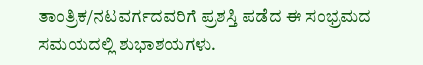ತಾಂತ್ರಿಕ/ನಟವರ್ಗದವರಿಗೆ ಪ್ರಶಸ್ತಿ ಪಡೆದ ಈ ಸಂಭ್ರಮದ ಸಮಯದಲ್ಲಿ ಶುಭಾಶಯಗಳು.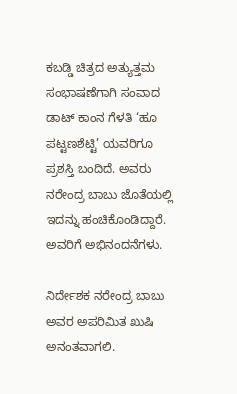ಕಬಡ್ಡಿ ಚಿತ್ರದ ಅತ್ಯುತ್ತಮ ಸಂಭಾಷಣೆಗಾಗಿ ಸಂವಾದ ಡಾಟ್ ಕಾಂನ ಗೆಳತಿ ‘ಹೂ ಪಟ್ಟಣಶೆಟ್ಟಿ’ ಯವರಿಗೂ ಪ್ರಶಸ್ತಿ ಬಂದಿದೆ. ಅವರು ನರೇಂದ್ರ ಬಾಬು ಜೊತೆಯಲ್ಲಿ ಇದನ್ನು ಹಂಚಿಕೊಂಡಿದ್ದಾರೆ. ಅವರಿಗೆ ಅಭಿನಂದನೆಗಳು.

ನಿರ್ದೇಶಕ ನರೇಂದ್ರ ಬಾಬು ಅವರ ಅಪರಿಮಿತ ಖುಷಿ ಅನಂತವಾಗಲಿ.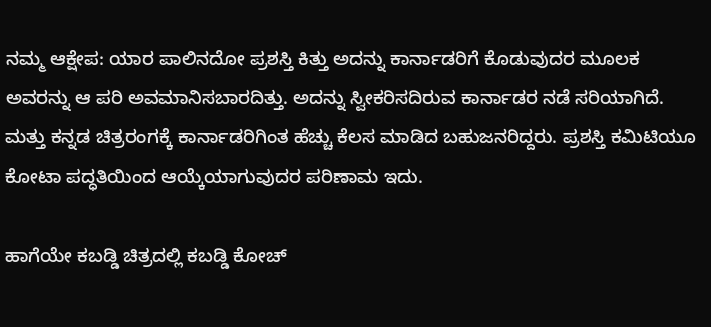ನಮ್ಮ ಆಕ್ಷೇಪ: ಯಾರ ಪಾಲಿನದೋ ಪ್ರಶಸ್ತಿ ಕಿತ್ತು ಅದನ್ನು ಕಾರ್ನಾಡರಿಗೆ ಕೊಡುವುದರ ಮೂಲಕ ಅವರನ್ನು ಆ ಪರಿ ಅವಮಾನಿಸಬಾರದಿತ್ತು. ಅದನ್ನು ಸ್ವೀಕರಿಸದಿರುವ ಕಾರ್ನಾಡರ ನಡೆ ಸರಿಯಾಗಿದೆ. ಮತ್ತು ಕನ್ನಡ ಚಿತ್ರರಂಗಕ್ಕೆ ಕಾರ್ನಾಡರಿಗಿಂತ ಹೆಚ್ಚು ಕೆಲಸ ಮಾಡಿದ ಬಹುಜನರಿದ್ದರು. ಪ್ರಶಸ್ತಿ ಕಮಿಟಿಯೂ ಕೋಟಾ ಪದ್ಧತಿಯಿಂದ ಆಯ್ಕೆಯಾಗುವುದರ ಪರಿಣಾಮ ಇದು.

ಹಾಗೆಯೇ ಕಬಡ್ಡಿ ಚಿತ್ರದಲ್ಲಿ ಕಬಡ್ಡಿ ಕೋಚ್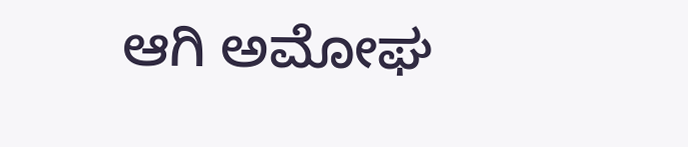ಆಗಿ ಅಮೋಘ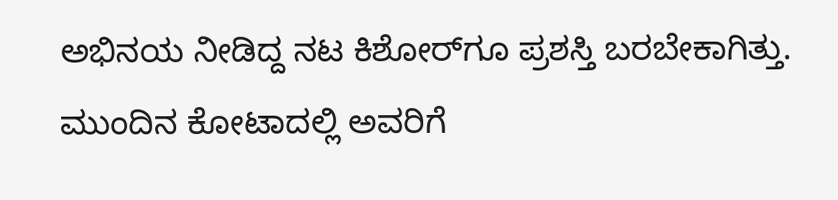ಅಭಿನಯ ನೀಡಿದ್ದ ನಟ ಕಿಶೋರ್‌ಗೂ ಪ್ರಶಸ್ತಿ ಬರಬೇಕಾಗಿತ್ತು. ಮುಂದಿನ ಕೋಟಾದಲ್ಲಿ ಅವರಿಗೆ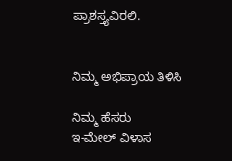ಪ್ರಾಶಸ್ತ್ಯವಿರಲಿ.


ನಿಮ್ಮ ಅಭಿಪ್ರಾಯ ತಿಳಿಸಿ

ನಿಮ್ಮ ಹೆಸರು
ಇ-ಮೇಲ್ ವಿಳಾಸ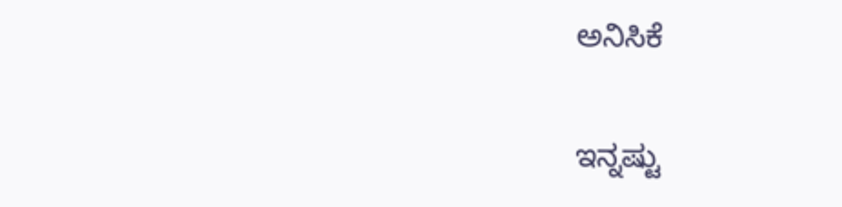ಅನಿಸಿಕೆ

ಇನ್ನಷ್ಟು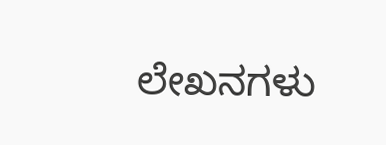ಲೇಖನಗಳು